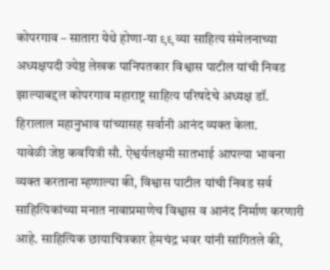कोपरगाव – सातारा येथे होणा-या ९९ व्या साहित्य संमेलनाच्या अध्यक्षपदी ज्येष्ठ लेखक पानिपतकार विश्वास पाटील यांची निवड झाल्याबद्दल कोपरगाव महाराष्ट्र साहित्य परिषदेचे अध्यक्ष डॉ. हिरालाल महानुभाव यांच्यासह सर्वानी आनंद व्यक्त केला.
यावेळी जेष्ठ कवयित्री सौ. ऐश्वर्यलक्षमी सातभाई आपल्या भावना व्यक्त करताना म्हणाल्या की, विश्वास पाटील यांची निवड सर्व साहित्यिकांच्या मनात नावाप्रमाणेच विश्वास व आनंद निर्माण करणारी आहे. साहित्यिक छायाचित्रकार हेमचंद्र भवर यांनी सांगितले की,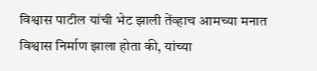विश्वास पाटील यांची भेट झाली तेंव्हाच आमच्या मनात विश्वास निर्माण झाला होता की, यांच्या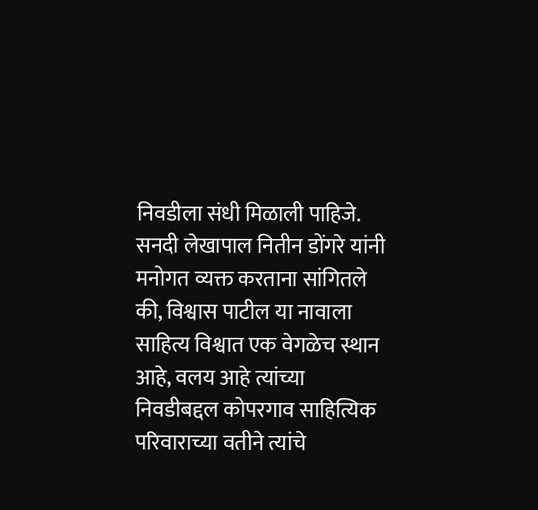निवडीला संधी मिळाली पाहिजे.
सनदी लेखापाल नितीन डोंगरे यांनी मनोगत व्यक्त करताना सांगितले की, विश्वास पाटील या नावाला साहित्य विश्वात एक वेगळेच स्थान आहे, वलय आहे त्यांच्या निवडीबद्दल कोपरगाव साहित्यिक परिवाराच्या वतीने त्यांचे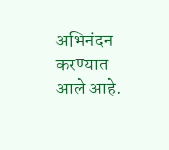अभिनंदन करण्यात आले आहे.